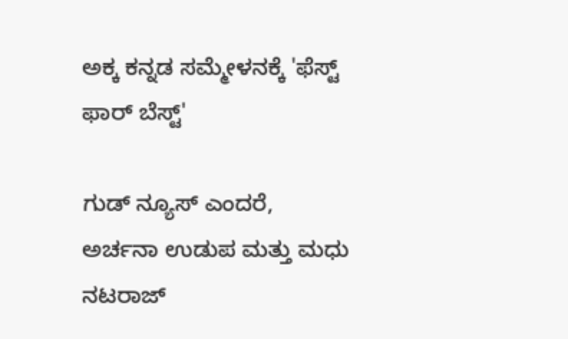ಅಕ್ಕ ಕನ್ನಡ ಸಮ್ಮೇಳನಕ್ಕೆ 'ಫೆಸ್ಟ್ ಫಾರ್ ಬೆಸ್ಟ್'

ಗುಡ್ ನ್ಯೂಸ್ ಎಂದರೆ, ಅರ್ಚನಾ ಉಡುಪ ಮತ್ತು ಮಧು ನಟರಾಜ್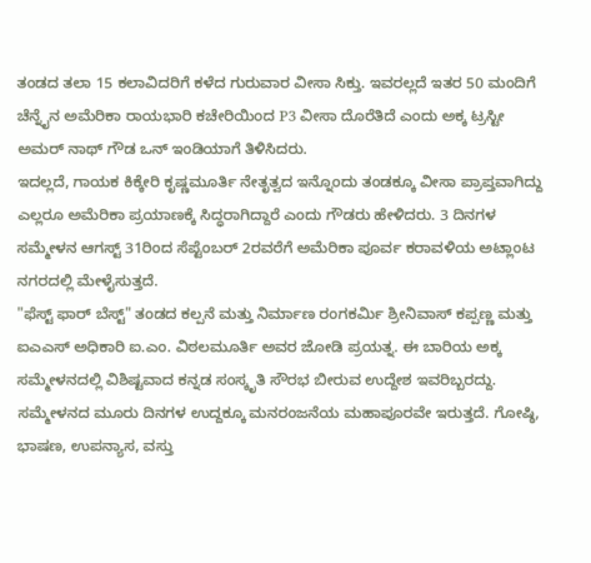ತಂಡದ ತಲಾ 15 ಕಲಾವಿದರಿಗೆ ಕಳೆದ ಗುರುವಾರ ವೀಸಾ ಸಿಕ್ತು. ಇವರಲ್ಲದೆ ಇತರ 50 ಮಂದಿಗೆ ಚೆನ್ನೈನ ಅಮೆರಿಕಾ ರಾಯಭಾರಿ ಕಚೇರಿಯಿಂದ P3 ವೀಸಾ ದೊರೆತಿದೆ ಎಂದು ಅಕ್ಕ ಟ್ರಸ್ಟೀ ಅಮರ್ ನಾಥ್ ಗೌಡ ಒನ್ ಇಂಡಿಯಾಗೆ ತಿಳಿಸಿದರು.
ಇದಲ್ಲದೆ, ಗಾಯಕ ಕಿಕ್ಕೇರಿ ಕೃಷ್ಣಮೂರ್ತಿ ನೇತೃತ್ವದ ಇನ್ನೊಂದು ತಂಡಕ್ಕೂ ವೀಸಾ ಪ್ರಾಪ್ತವಾಗಿದ್ದು ಎಲ್ಲರೂ ಅಮೆರಿಕಾ ಪ್ರಯಾಣಕ್ಕೆ ಸಿದ್ಧರಾಗಿದ್ದಾರೆ ಎಂದು ಗೌಡರು ಹೇಳಿದರು. 3 ದಿನಗಳ ಸಮ್ಮೇಳನ ಆಗಸ್ಟ್ 31ರಿಂದ ಸೆಪ್ಟೆಂಬರ್ 2ರವರೆಗೆ ಅಮೆರಿಕಾ ಪೂರ್ವ ಕರಾವಳಿಯ ಅಟ್ಲಾಂಟ ನಗರದಲ್ಲಿ ಮೇಳೈಸುತ್ತದೆ.
"ಫೆಸ್ಟ್ ಫಾರ್ ಬೆಸ್ಟ್" ತಂಡದ ಕಲ್ಪನೆ ಮತ್ತು ನಿರ್ಮಾಣ ರಂಗಕರ್ಮಿ ಶ್ರೀನಿವಾಸ್ ಕಪ್ಪಣ್ಣ ಮತ್ತು ಐಎಎಸ್ ಅಧಿಕಾರಿ ಐ.ಎಂ. ವಿಠಲಮೂರ್ತಿ ಅವರ ಜೋಡಿ ಪ್ರಯತ್ನ. ಈ ಬಾರಿಯ ಅಕ್ಕ ಸಮ್ಮೇಳನದಲ್ಲಿ ವಿಶಿಷ್ಟವಾದ ಕನ್ನಡ ಸಂಸ್ಕೃತಿ ಸೌರಭ ಬೀರುವ ಉದ್ದೇಶ ಇವರಿಬ್ಬರದ್ದು.
ಸಮ್ಮೇಳನದ ಮೂರು ದಿನಗಳ ಉದ್ದಕ್ಕೂ ಮನರಂಜನೆಯ ಮಹಾಪೂರವೇ ಇರುತ್ತದೆ. ಗೋಷ್ಠಿ, ಭಾಷಣ, ಉಪನ್ಯಾಸ, ವಸ್ತು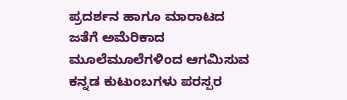ಪ್ರದರ್ಶನ ಹಾಗೂ ಮಾರಾಟದ ಜತೆಗೆ ಅಮೆರಿಕಾದ ಮೂಲೆಮೂಲೆಗಳಿಂದ ಆಗಮಿಸುವ ಕನ್ನಡ ಕುಟುಂಬಗಳು ಪರಸ್ಪರ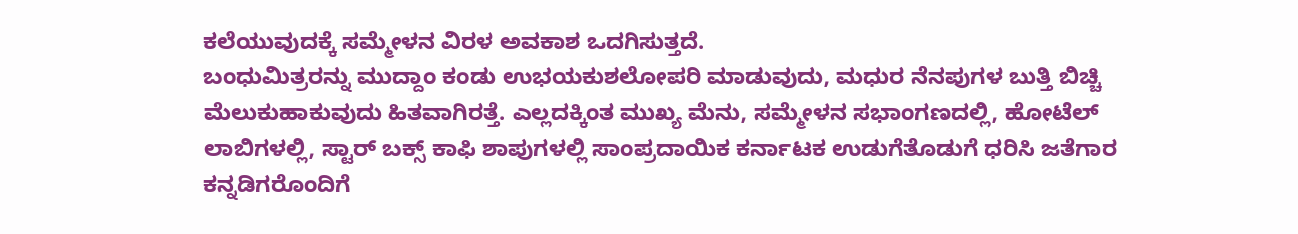ಕಲೆಯುವುದಕ್ಕೆ ಸಮ್ಮೇಳನ ವಿರಳ ಅವಕಾಶ ಒದಗಿಸುತ್ತದೆ.
ಬಂಧುಮಿತ್ರರನ್ನು ಮುದ್ದಾಂ ಕಂಡು ಉಭಯಕುಶಲೋಪರಿ ಮಾಡುವುದು, ಮಧುರ ನೆನಪುಗಳ ಬುತ್ತಿ ಬಿಚ್ಚಿ ಮೆಲುಕುಹಾಕುವುದು ಹಿತವಾಗಿರತ್ತೆ. ಎಲ್ಲದಕ್ಕಿಂತ ಮುಖ್ಯ ಮೆನು, ಸಮ್ಮೇಳನ ಸಭಾಂಗಣದಲ್ಲಿ, ಹೋಟೆಲ್ ಲಾಬಿಗಳಲ್ಲಿ, ಸ್ಟಾರ್ ಬಕ್ಸ್ ಕಾಫಿ ಶಾಪುಗಳಲ್ಲಿ ಸಾಂಪ್ರದಾಯಿಕ ಕರ್ನಾಟಕ ಉಡುಗೆತೊಡುಗೆ ಧರಿಸಿ ಜತೆಗಾರ ಕನ್ನಡಿಗರೊಂದಿಗೆ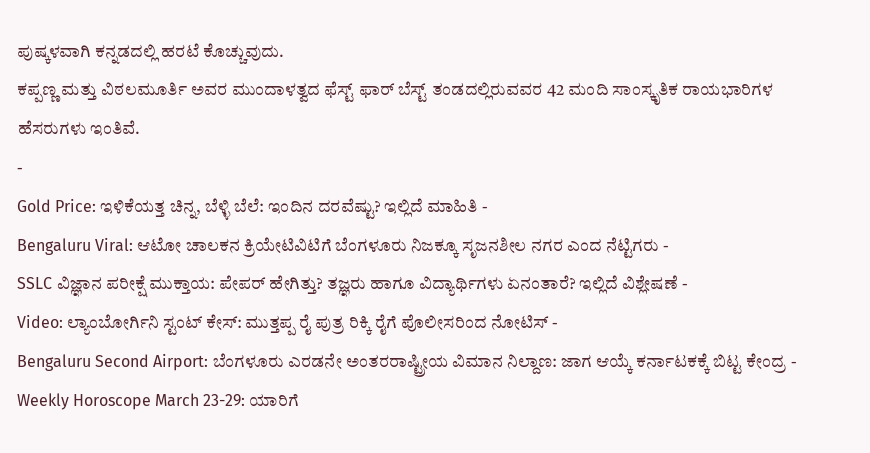ಪುಷ್ಕಳವಾಗಿ ಕನ್ನಡದಲ್ಲಿ ಹರಟೆ ಕೊಚ್ಚುವುದು.
ಕಪ್ಪಣ್ಣ ಮತ್ತು ವಿಠಲಮೂರ್ತಿ ಅವರ ಮುಂದಾಳತ್ವದ ಫೆಸ್ಟ್ ಫಾರ್ ಬೆಸ್ಟ್ ತಂಡದಲ್ಲಿರುವವರ 42 ಮಂದಿ ಸಾಂಸ್ಕೃತಿಕ ರಾಯಭಾರಿಗಳ ಹೆಸರುಗಳು ಇಂತಿವೆ.
-
Gold Price: ಇಳಿಕೆಯತ್ತ ಚಿನ್ನ, ಬೆಳ್ಳಿ ಬೆಲೆ: ಇಂದಿನ ದರವೆಷ್ಟು? ಇಲ್ಲಿದೆ ಮಾಹಿತಿ -
Bengaluru Viral: ಆಟೋ ಚಾಲಕನ ಕ್ರಿಯೇಟಿವಿಟಿಗೆ ಬೆಂಗಳೂರು ನಿಜಕ್ಕೂ ಸೃಜನಶೀಲ ನಗರ ಎಂದ ನೆಟ್ಟಿಗರು -
SSLC ವಿಜ್ಞಾನ ಪರೀಕ್ಷೆ ಮುಕ್ತಾಯ: ಪೇಪರ್ ಹೇಗಿತ್ತು? ತಜ್ಞರು ಹಾಗೂ ವಿದ್ಯಾರ್ಥಿಗಳು ಏನಂತಾರೆ? ಇಲ್ಲಿದೆ ವಿಶ್ಲೇಷಣೆ -
Video: ಲ್ಯಾಂಬೋರ್ಗಿನಿ ಸ್ಟಂಟ್ ಕೇಸ್: ಮುತ್ತಪ್ಪ ರೈ ಪುತ್ರ ರಿಕ್ಕಿ ರೈಗೆ ಪೊಲೀಸರಿಂದ ನೋಟಿಸ್ -
Bengaluru Second Airport: ಬೆಂಗಳೂರು ಎರಡನೇ ಅಂತರರಾಷ್ಟ್ರೀಯ ವಿಮಾನ ನಿಲ್ದಾಣ: ಜಾಗ ಆಯ್ಕೆ ಕರ್ನಾಟಕಕ್ಕೆ ಬಿಟ್ಟ ಕೇಂದ್ರ -
Weekly Horoscope March 23-29: ಯಾರಿಗೆ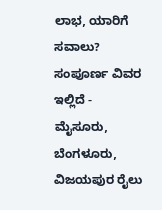ಲಾಭ, ಯಾರಿಗೆ ಸವಾಲು? ಸಂಪೂರ್ಣ ವಿವರ ಇಲ್ಲಿದೆ -
ಮೈಸೂರು, ಬೆಂಗಳೂರು, ವಿಜಯಪುರ ರೈಲು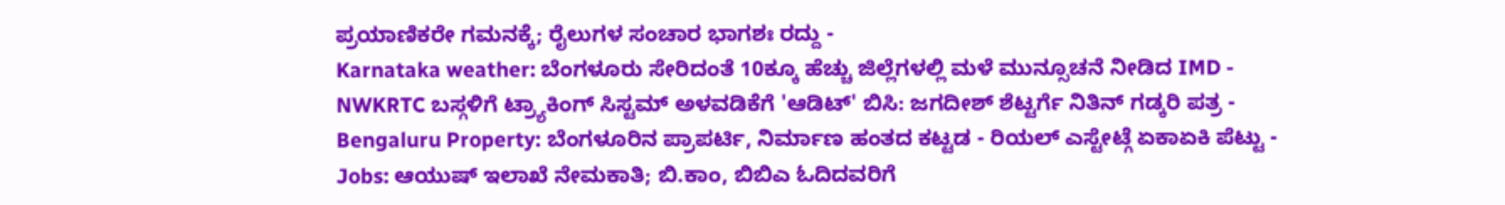ಪ್ರಯಾಣಿಕರೇ ಗಮನಕ್ಕೆ; ರೈಲುಗಳ ಸಂಚಾರ ಭಾಗಶಃ ರದ್ದು -
Karnataka weather: ಬೆಂಗಳೂರು ಸೇರಿದಂತೆ 10ಕ್ಕೂ ಹೆಚ್ಚು ಜಿಲ್ಲೆಗಳಲ್ಲಿ ಮಳೆ ಮುನ್ಸೂಚನೆ ನೀಡಿದ IMD -
NWKRTC ಬಸ್ಗಳಿಗೆ ಟ್ರ್ಯಾಕಿಂಗ್ ಸಿಸ್ಟಮ್ ಅಳವಡಿಕೆಗೆ 'ಆಡಿಟ್' ಬಿಸಿ: ಜಗದೀಶ್ ಶೆಟ್ಟರ್ಗೆ ನಿತಿನ್ ಗಡ್ಕರಿ ಪತ್ರ -
Bengaluru Property: ಬೆಂಗಳೂರಿನ ಪ್ರಾಪರ್ಟಿ, ನಿರ್ಮಾಣ ಹಂತದ ಕಟ್ಟಡ - ರಿಯಲ್ ಎಸ್ಟೇಟ್ಗೆ ಏಕಾಏಕಿ ಪೆಟ್ಟು -
Jobs: ಆಯುಷ್ ಇಲಾಖೆ ನೇಮಕಾತಿ; ಬಿ.ಕಾಂ, ಬಿಬಿಎ ಓದಿದವರಿಗೆ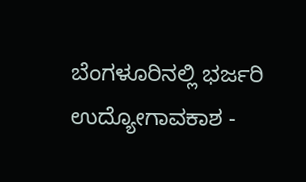ಬೆಂಗಳೂರಿನಲ್ಲಿ ಭರ್ಜರಿ ಉದ್ಯೋಗಾವಕಾಶ -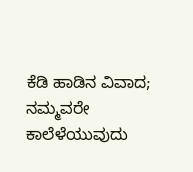ಕೆಡಿ ಹಾಡಿನ ವಿವಾದ; ನಮ್ಮವರೇ ಕಾಲೆಳೆಯುವುದು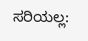ಸರಿಯಲ್ಲ: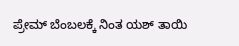ಪ್ರೇಮ್ ಬೆಂಬಲಕ್ಕೆ ನಿಂತ ಯಶ್ ತಾಯಿ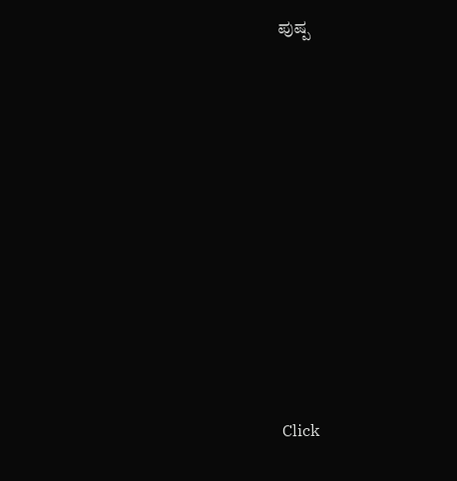ಪುಷ್ಪ












Click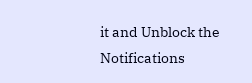it and Unblock the Notifications